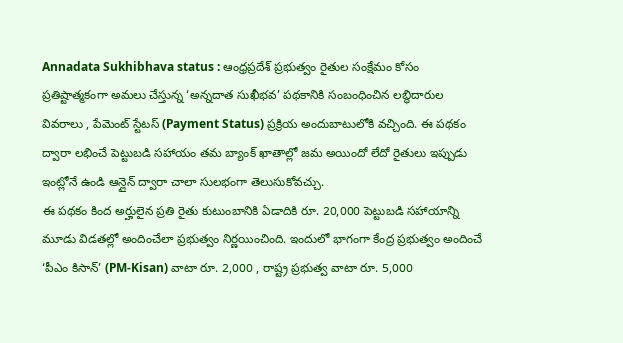Annadata Sukhibhava status : ఆంధ్రప్రదేశ్ ప్రభుత్వం రైతుల సంక్షేమం కోసం ప్రతిష్టాత్మకంగా అమలు చేస్తున్న ‘అన్నదాత సుఖీభవ’ పథకానికి సంబంధించిన లబ్ధిదారుల వివరాలు , పేమెంట్ స్టేటస్ (Payment Status) ప్రక్రియ అందుబాటులోకి వచ్చింది. ఈ పథకం ద్వారా లభించే పెట్టుబడి సహాయం తమ బ్యాంక్ ఖాతాల్లో జమ అయిందో లేదో రైతులు ఇప్పుడు ఇంట్లోనే ఉండి ఆన్లైన్ ద్వారా చాలా సులభంగా తెలుసుకోవచ్చు.
ఈ పథకం కింద అర్హులైన ప్రతి రైతు కుటుంబానికి ఏడాదికి రూ. 20,000 పెట్టుబడి సహాయాన్ని మూడు విడతల్లో అందించేలా ప్రభుత్వం నిర్ణయించింది. ఇందులో భాగంగా కేంద్ర ప్రభుత్వం అందించే ‘పీఎం కిసాన్’ (PM-Kisan) వాటా రూ. 2,000 , రాష్ట్ర ప్రభుత్వ వాటా రూ. 5,000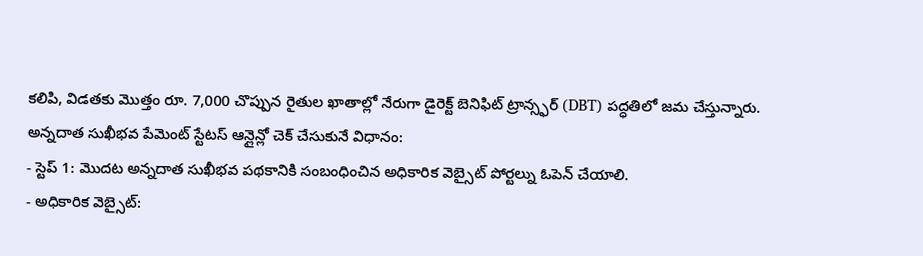కలిపి, విడతకు మొత్తం రూ. 7,000 చొప్పున రైతుల ఖాతాల్లో నేరుగా డైరెక్ట్ బెనిఫిట్ ట్రాన్స్ఫర్ (DBT) పద్ధతిలో జమ చేస్తున్నారు.
అన్నదాత సుఖీభవ పేమెంట్ స్టేటస్ ఆన్లైన్లో చెక్ చేసుకునే విధానం:
- స్టెప్ 1: మొదట అన్నదాత సుఖీభవ పథకానికి సంబంధించిన అధికారిక వెబ్సైట్ పోర్టల్ను ఓపెన్ చేయాలి.
- అధికారిక వెబ్సైట్: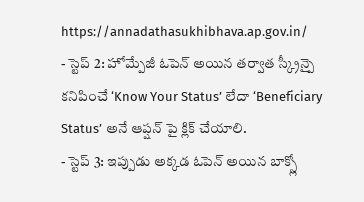https://annadathasukhibhava.ap.gov.in/
- స్టెప్ 2: హోమ్పేజీ ఓపెన్ అయిన తర్వాత స్క్రీన్పై కనిపించే ‘Know Your Status’ లేదా ‘Beneficiary Status’ అనే ఆప్షన్ పై క్లిక్ చేయాలి.
- స్టెప్ 3: ఇప్పుడు అక్కడ ఓపెన్ అయిన బాక్స్లో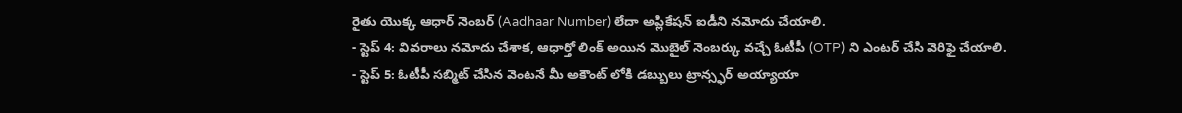రైతు యొక్క ఆధార్ నెంబర్ (Aadhaar Number) లేదా అప్లికేషన్ ఐడీని నమోదు చేయాలి.
- స్టెప్ 4: వివరాలు నమోదు చేశాక, ఆధార్తో లింక్ అయిన మొబైల్ నెంబర్కు వచ్చే ఓటీపీ (OTP) ని ఎంటర్ చేసి వెరిఫై చేయాలి.
- స్టెప్ 5: ఓటీపీ సబ్మిట్ చేసిన వెంటనే మీ అకౌంట్ లోకి డబ్బులు ట్రాన్స్ఫర్ అయ్యాయా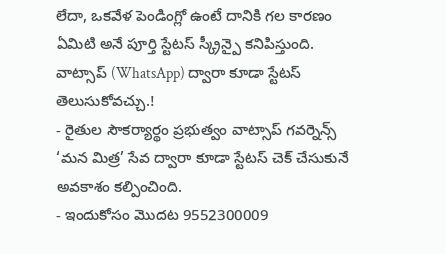లేదా, ఒకవేళ పెండింగ్లో ఉంటే దానికి గల కారణం ఏమిటి అనే పూర్తి స్టేటస్ స్క్రీన్పై కనిపిస్తుంది.
వాట్సాప్ (WhatsApp) ద్వారా కూడా స్టేటస్ తెలుసుకోవచ్చు.!
- రైతుల సౌకర్యార్థం ప్రభుత్వం వాట్సాప్ గవర్నెన్స్ ‘మన మిత్ర’ సేవ ద్వారా కూడా స్టేటస్ చెక్ చేసుకునే అవకాశం కల్పించింది.
- ఇందుకోసం మొదట 9552300009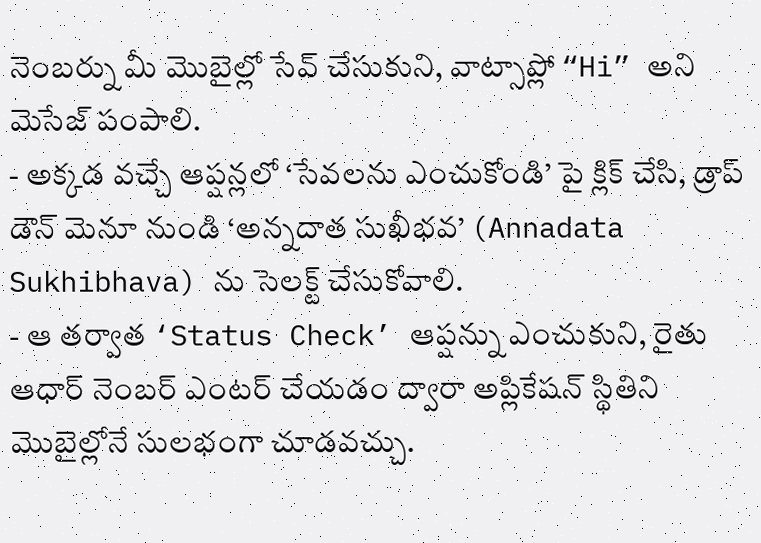నెంబర్ను మీ మొబైల్లో సేవ్ చేసుకుని, వాట్సాప్లో “Hi” అని మెసేజ్ పంపాలి.
- అక్కడ వచ్చే ఆప్షన్లలో ‘సేవలను ఎంచుకోండి’ పై క్లిక్ చేసి, డ్రాప్ డౌన్ మెనూ నుండి ‘అన్నదాత సుఖీభవ’ (Annadata Sukhibhava) ను సెలక్ట్ చేసుకోవాలి.
- ఆ తర్వాత ‘Status Check’ ఆప్షన్ను ఎంచుకుని, రైతు ఆధార్ నెంబర్ ఎంటర్ చేయడం ద్వారా అప్లికేషన్ స్థితిని మొబైల్లోనే సులభంగా చూడవచ్చు.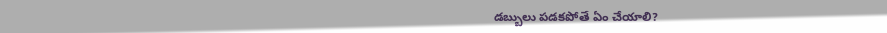డబ్బులు పడకపోతే ఏం చేయాలి?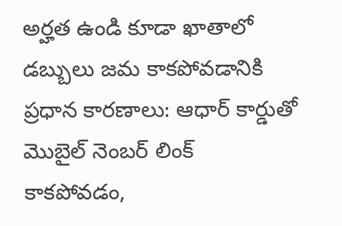అర్హత ఉండి కూడా ఖాతాలో డబ్బులు జమ కాకపోవడానికి ప్రధాన కారణాలు: ఆధార్ కార్డుతో మొబైల్ నెంబర్ లింక్ కాకపోవడం,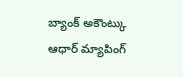బ్యాంక్ అకౌంట్కు ఆధార్ మ్యాపింగ్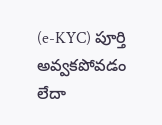(e-KYC) పూర్తి అవ్వకపోవడం లేదా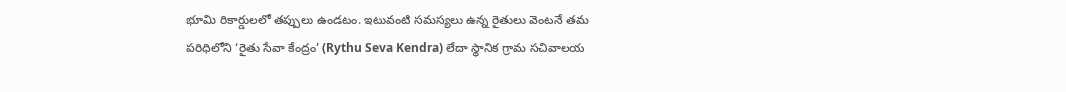భూమి రికార్డులలో తప్పులు ఉండటం. ఇటువంటి సమస్యలు ఉన్న రైతులు వెంటనే తమ పరిధిలోని ‘రైతు సేవా కేంద్రం’ (Rythu Seva Kendra) లేదా స్థానిక గ్రామ సచివాలయ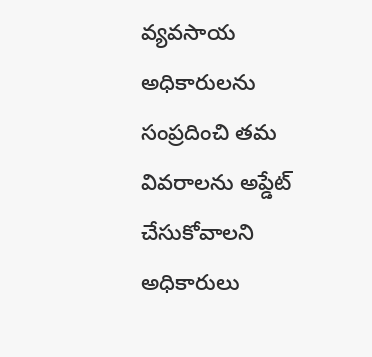వ్యవసాయ అధికారులను సంప్రదించి తమ వివరాలను అప్డేట్ చేసుకోవాలని అధికారులు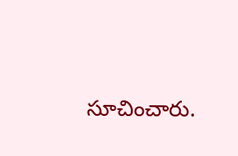సూచించారు.